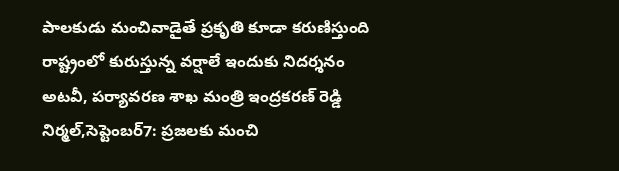పాలకుడు మంచివాడైతే ప్రకృతి కూడా కరుణిస్తుంది
రాష్ట్రంలో కురుస్తున్న వర్షాలే ఇందుకు నిదర్శనం అటవీ, పర్యావరణ శాఖ మంత్రి ఇంద్రకరణ్ రెడ్డి నిర్మల్,సెప్టెంబర్7: ప్రజలకు మంచి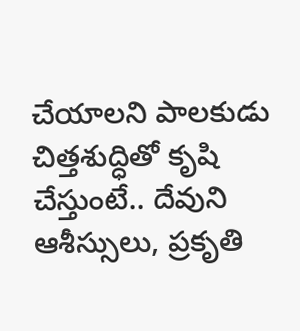చేయాలని పాలకుడు చిత్తశుద్ధితో కృషి చేస్తుంటే.. దేవుని ఆశీస్సులు, ప్రకృతి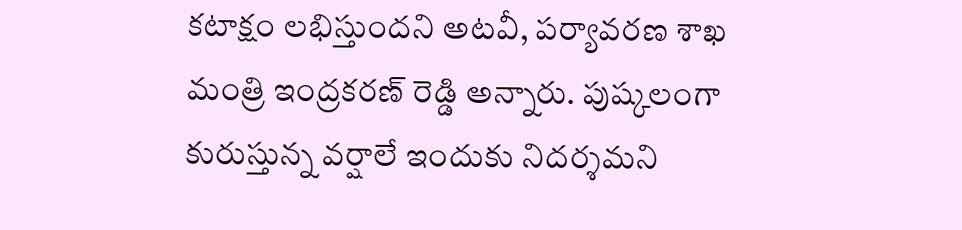కటాక్షం లభిస్తుందని అటవీ, పర్యావరణ శాఖ మంత్రి ఇంద్రకరణ్ రెడ్డి అన్నారు. పుష్కలంగా కురుస్తున్న వర్షాలే ఇందుకు నిదర్శమని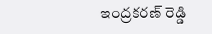ఇంద్రకరణ్ రెడ్డి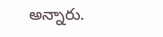అన్నారు.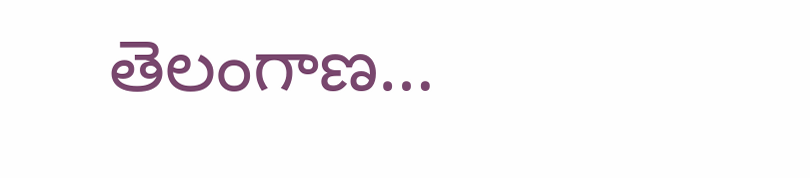తెలంగాణ…